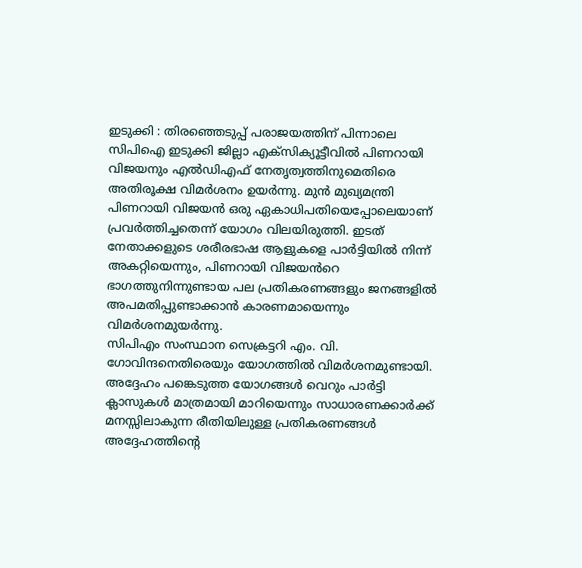ഇടുക്കി : തിരഞ്ഞെടുപ്പ് പരാജയത്തിന് പിന്നാലെ സിപിഐ ഇടുക്കി ജില്ലാ എക്സിക്യൂട്ടീവിൽ പിണറായി വിജയനും എൽഡിഎഫ് നേതൃത്വത്തിനുമെതിരെ അതിരൂക്ഷ വിമർശനം ഉയർന്നു. മുൻ മുഖ്യമന്ത്രി പിണറായി വിജയൻ ഒരു ഏകാധിപതിയെപ്പോലെയാണ് പ്രവർത്തിച്ചതെന്ന് യോഗം വിലയിരുത്തി. ഇടത് നേതാക്കളുടെ ശരീരഭാഷ ആളുകളെ പാർട്ടിയിൽ നിന്ന് അകറ്റിയെന്നും, പിണറായി വിജയൻറെ ഭാഗത്തുനിന്നുണ്ടായ പല പ്രതികരണങ്ങളും ജനങ്ങളിൽ അപമതിപ്പുണ്ടാക്കാൻ കാരണമായെന്നും വിമർശനമുയർന്നു.
സിപിഎം സംസ്ഥാന സെക്രട്ടറി എം. വി. ഗോവിന്ദനെതിരെയും യോഗത്തിൽ വിമർശനമുണ്ടായി. അദ്ദേഹം പങ്കെടുത്ത യോഗങ്ങൾ വെറും പാർട്ടി ക്ലാസുകൾ മാത്രമായി മാറിയെന്നും സാധാരണക്കാർക്ക് മനസ്സിലാകുന്ന രീതിയിലുള്ള പ്രതികരണങ്ങൾ അദ്ദേഹത്തിന്റെ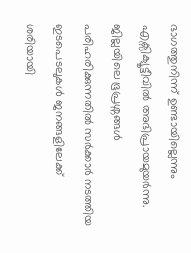ഭാഗത്തുനിന്ന് ഉണ്ടായില്ലെന്നും എക്സിക്യൂട്ടീവിൽ അഭിപ്രായമുയർന്നു. ജില്ലയിലെ ഭൂപ്രശ്നങ്ങൾ പരിഹരിക്കുന്നതിൽ സർക്കാർ നടത്തിയ ഇടപെടലുകൾ ജനങ്ങളിലേക്ക് ശരിയായി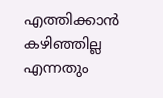എത്തിക്കാൻ കഴിഞ്ഞില്ല എന്നതും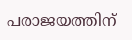പരാജയത്തിന്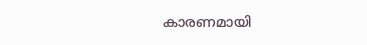കാരണമായി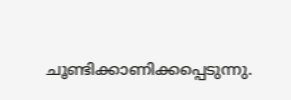ചൂണ്ടിക്കാണിക്കപ്പെടുന്നു.